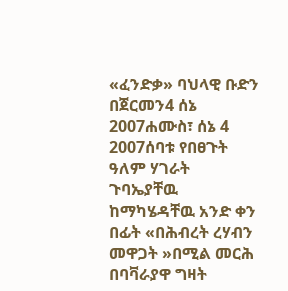«ፈንድቃ» ባህላዊ ቡድን በጀርመን4 ሰኔ 2007ሐሙስ፣ ሰኔ 4 2007ሰባቱ የበፀጉት ዓለም ሃገራት ጉባኤያቸዉ ከማካሄዳቸዉ አንድ ቀን በፊት «በሕብረት ረሃብን መዋጋት »በሚል መርሕ በባቫራያዋ ግዛት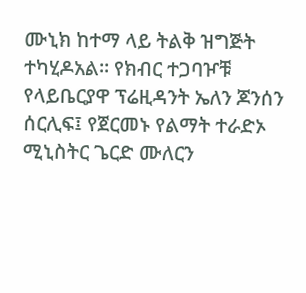ሙኒክ ከተማ ላይ ትልቅ ዝግጅት ተካሂዶአል። የክብር ተጋባዦቹ የላይቤርያዋ ፕሬዚዳንት ኤለን ጆንሰን ሰርሊፍ፤ የጀርመኑ የልማት ተራድኦ ሚኒስትር ጌርድ ሙለርን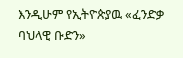እንዲሁም የኢትዮጵያዉ «ፈንድቃ ባህላዊ ቡድን»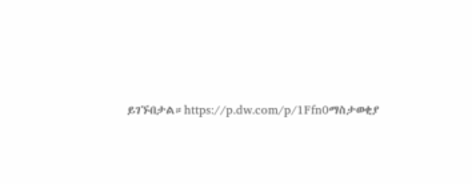ይገኙበታል።https://p.dw.com/p/1Ffn0ማስታወቂያ